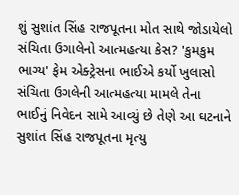શું સુશાંત સિંહ રાજપૂતના મોત સાથે જોડાયેલો સંચિતા ઉગાલેનો આત્મહત્યા કેસ? 'કુમકુમ ભાગ્ય' ફેમ એક્ટ્રેસના ભાઈએ કર્યો ખુલાસો
સંચિતા ઉગલેની આત્મહત્યા મામલે તેના ભાઈનું નિવેદન સામે આવ્યું છે તેણે આ ઘટનાને સુશાંત સિંહ રાજપૂતના મૃત્યુ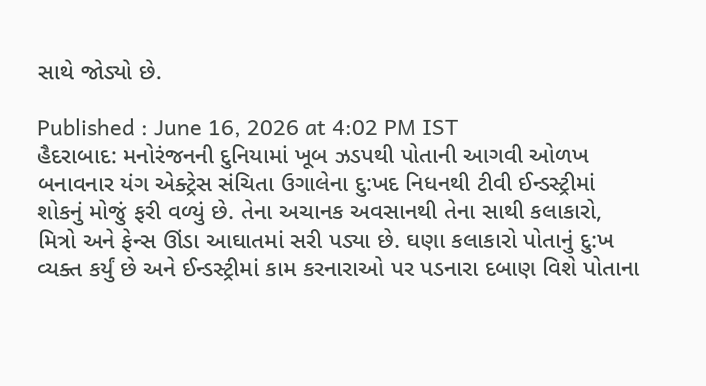સાથે જોડ્યો છે.

Published : June 16, 2026 at 4:02 PM IST
હૈદરાબાદ: મનોરંજનની દુનિયામાં ખૂબ ઝડપથી પોતાની આગવી ઓળખ બનાવનાર યંગ એક્ટ્રેસ સંચિતા ઉગાલેના દુ:ખદ નિધનથી ટીવી ઈન્ડસ્ટ્રીમાં શોકનું મોજું ફરી વળ્યું છે. તેના અચાનક અવસાનથી તેના સાથી કલાકારો, મિત્રો અને ફેન્સ ઊંડા આઘાતમાં સરી પડ્યા છે. ઘણા કલાકારો પોતાનું દુ:ખ વ્યક્ત કર્યું છે અને ઈન્ડસ્ટ્રીમાં કામ કરનારાઓ પર પડનારા દબાણ વિશે પોતાના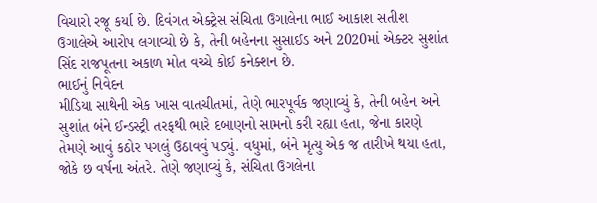વિચારો રજૂ કર્યા છે. દિવંગત એક્ટ્રેસ સંચિતા ઉગાલેના ભાઈ આકાશ સતીશ ઉગાલેએ આરોપ લગાવ્યો છે કે, તેની બહેનના સુસાઈડ અને 2020માં એક્ટર સુશાંત સિંદ રાજપૂતના અકાળ મોત વચ્ચે કોઈ કનેક્શન છે.
ભાઈનું નિવેદન
મીડિયા સાથેની એક ખાસ વાતચીતમાં, તેણે ભારપૂર્વક જણાવ્યું કે, તેની બહેન અને સુશાંત બંને ઈન્ડસ્ટ્રી તરફથી ભારે દબાણનો સામનો કરી રહ્યા હતા, જેના કારણે તેમણે આવું કઠોર પગલું ઉઠાવવું પડ્યું. વધુમાં, બંને મૃત્યુ એક જ તારીખે થયા હતા, જોકે છ વર્ષના અંતરે. તેણે જણાવ્યું કે, સંચિતા ઉગલેના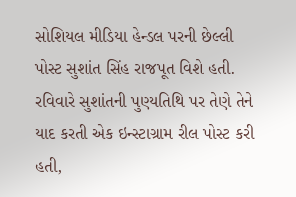સોશિયલ મીડિયા હેન્ડલ પરની છેલ્લી પોસ્ટ સુશાંત સિંહ રાજપૂત વિશે હતી. રવિવારે સુશાંતની પુણ્યતિથિ પર તેણે તેને યાદ કરતી એક ઇન્સ્ટાગ્રામ રીલ પોસ્ટ કરી હતી,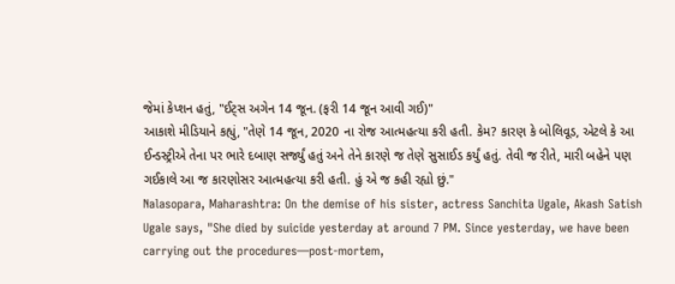જેમાં કેપ્શન હતું, "ઈટ્સ અગેન 14 જૂન. (ફરી 14 જૂન આવી ગઈ)"
આકાશે મીડિયાને કહ્યું, "તેણે 14 જૂન, 2020 ના રોજ આત્મહત્યા કરી હતી. કેમ? કારણ કે બોલિવૂડ, એટલે કે આ ઈન્ડસ્ટ્રીએ તેના પર ભારે દબાણ સર્જ્યું હતું અને તેને કારણે જ તેણે સુસાઈડ કર્યું હતું. તેવી જ રીતે, મારી બહેને પણ ગઈકાલે આ જ કારણોસર આત્મહત્યા કરી હતી. હું એ જ કહી રહ્યો છું."
Nalasopara, Maharashtra: On the demise of his sister, actress Sanchita Ugale, Akash Satish Ugale says, "She died by suicide yesterday at around 7 PM. Since yesterday, we have been carrying out the procedures—post-mortem,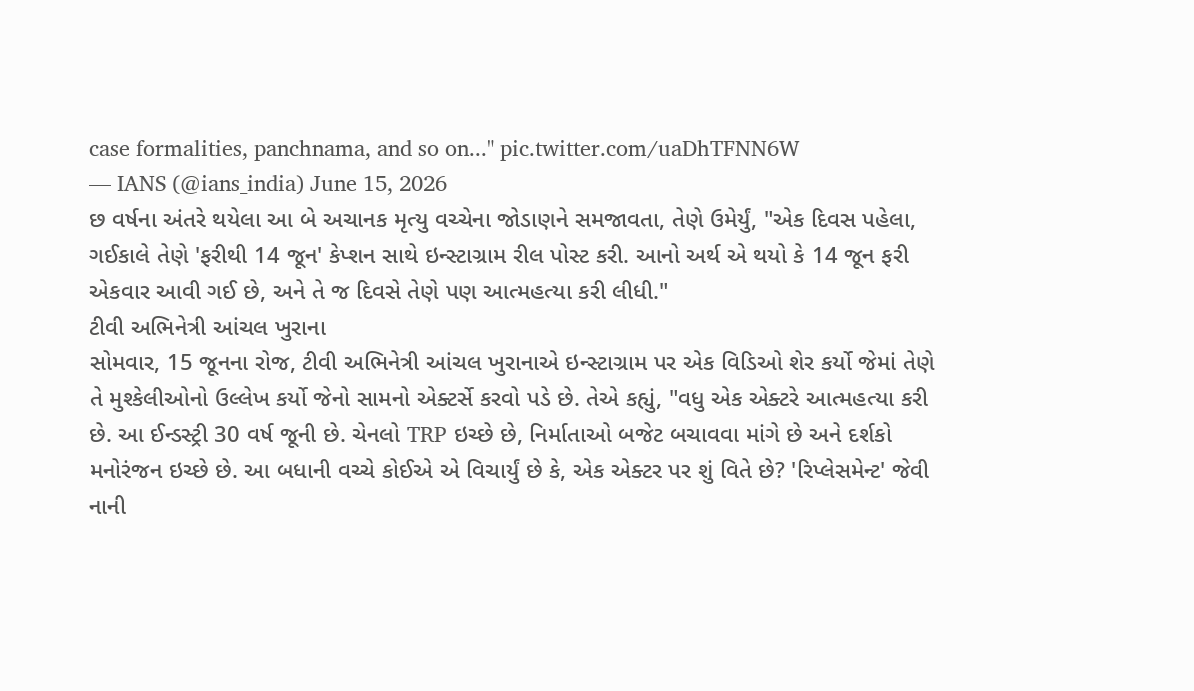case formalities, panchnama, and so on..." pic.twitter.com/uaDhTFNN6W
— IANS (@ians_india) June 15, 2026
છ વર્ષના અંતરે થયેલા આ બે અચાનક મૃત્યુ વચ્ચેના જોડાણને સમજાવતા, તેણે ઉમેર્યું, "એક દિવસ પહેલા, ગઈકાલે તેણે 'ફરીથી 14 જૂન' કેપ્શન સાથે ઇન્સ્ટાગ્રામ રીલ પોસ્ટ કરી. આનો અર્થ એ થયો કે 14 જૂન ફરી એકવાર આવી ગઈ છે, અને તે જ દિવસે તેણે પણ આત્મહત્યા કરી લીધી."
ટીવી અભિનેત્રી આંચલ ખુરાના
સોમવાર, 15 જૂનના રોજ, ટીવી અભિનેત્રી આંચલ ખુરાનાએ ઇન્સ્ટાગ્રામ પર એક વિડિઓ શેર કર્યો જેમાં તેણે તે મુશ્કેલીઓનો ઉલ્લેખ કર્યો જેનો સામનો એક્ટર્સે કરવો પડે છે. તેએ કહ્યું, "વધુ એક એક્ટરે આત્મહત્યા કરી છે. આ ઈન્ડસ્ટ્રી 30 વર્ષ જૂની છે. ચેનલો TRP ઇચ્છે છે, નિર્માતાઓ બજેટ બચાવવા માંગે છે અને દર્શકો મનોરંજન ઇચ્છે છે. આ બધાની વચ્ચે કોઈએ એ વિચાર્યું છે કે, એક એક્ટર પર શું વિતે છે? 'રિપ્લેસમેન્ટ' જેવી નાની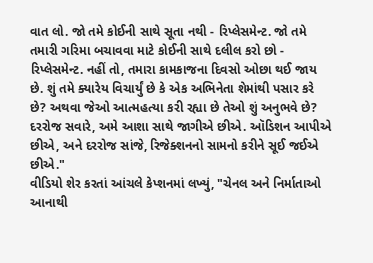વાત લો. જો તમે કોઈની સાથે સૂતા નથી - રિપ્લેસમેન્ટ. જો તમે તમારી ગરિમા બચાવવા માટે કોઈની સાથે દલીલ કરો છો - રિપ્લેસમેન્ટ. નહીં તો, તમારા કામકાજના દિવસો ઓછા થઈ જાય છે. શું તમે ક્યારેય વિચાર્યું છે કે એક અભિનેતા શેમાંથી પસાર કરે છે? અથવા જેઓ આત્મહત્યા કરી રહ્યા છે તેઓ શું અનુભવે છે? દરરોજ સવારે, અમે આશા સાથે જાગીએ છીએ. ઑડિશન આપીએ છીએ, અને દરરોજ સાંજે, રિજેક્શનનો સામનો કરીને સૂઈ જઈએ છીએ."
વીડિયો શેર કરતાં આંચલે કેપ્શનમાં લખ્યું, "ચેનલ અને નિર્માતાઓ આનાથી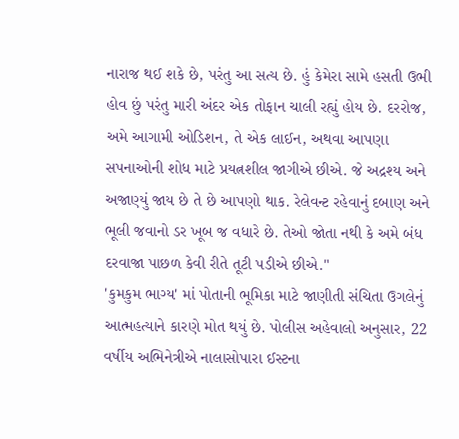નારાજ થઈ શકે છે, પરંતુ આ સત્ય છે. હું કેમેરા સામે હસતી ઉભી હોવ છું પરંતુ મારી અંદર એક તોફાન ચાલી રહ્યું હોય છે. દરરોજ, અમે આગામી ઓડિશન, તે એક લાઈન, અથવા આપણા સપનાઓની શોધ માટે પ્રયત્નશીલ જાગીએ છીએ. જે અદ્રશ્ય અને અજાણ્યું જાય છે તે છે આપણો થાક. રેલેવન્ટ રહેવાનું દબાણ અને ભૂલી જવાનો ડર ખૂબ જ વધારે છે. તેઓ જોતા નથી કે અમે બંધ દરવાજા પાછળ કેવી રીતે તૂટી પડીએ છીએ."
'કુમકુમ ભાગ્ય' માં પોતાની ભૂમિકા માટે જાણીતી સંચિતા ઉગલેનું આત્મહત્યાને કારણે મોત થયું છે. પોલીસ અહેવાલો અનુસાર, 22 વર્ષીય અભિનેત્રીએ નાલાસોપારા ઈસ્ટના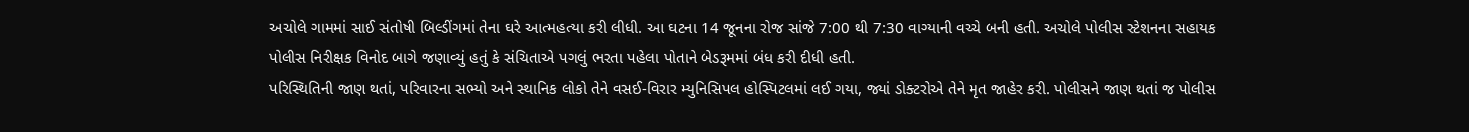અચોલે ગામમાં સાઈ સંતોષી બિલ્ડીંગમાં તેના ઘરે આત્મહત્યા કરી લીધી. આ ઘટના 14 જૂનના રોજ સાંજે 7:00 થી 7:30 વાગ્યાની વચ્ચે બની હતી. અચોલે પોલીસ સ્ટેશનના સહાયક પોલીસ નિરીક્ષક વિનોદ બાગે જણાવ્યું હતું કે સંચિતાએ પગલું ભરતા પહેલા પોતાને બેડરૂમમાં બંધ કરી દીધી હતી.
પરિસ્થિતિની જાણ થતાં, પરિવારના સભ્યો અને સ્થાનિક લોકો તેને વસઈ-વિરાર મ્યુનિસિપલ હોસ્પિટલમાં લઈ ગયા, જ્યાં ડોક્ટરોએ તેને મૃત જાહેર કરી. પોલીસને જાણ થતાં જ પોલીસ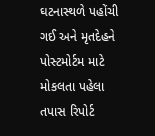ઘટનાસ્થળે પહોંચી ગઈ અને મૃતદેહને પોસ્ટમોર્ટમ માટે મોકલતા પહેલા તપાસ રિપોર્ટ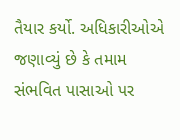તૈયાર કર્યો. અધિકારીઓએ જણાવ્યું છે કે તમામ સંભવિત પાસાઓ પર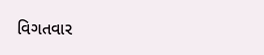વિગતવાર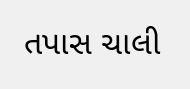તપાસ ચાલી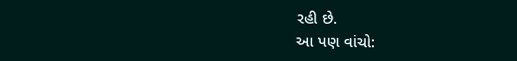રહી છે.
આ પણ વાંચો: